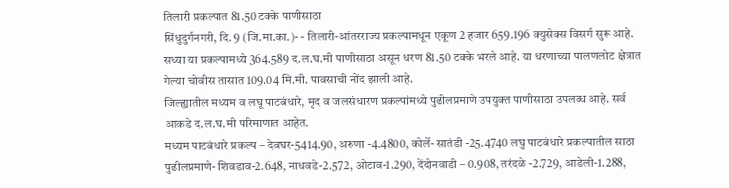तिलारी प्रकल्पात 81.50 टक्के पाणीसाठा
सिंधुदुर्गनगरी, दि. 9 (जि.मा.का.)- - तिलारी-आंतरराज्य प्रकल्पामधून एकूण 2 हजार 659.196 क्युसेक्स विसर्ग सुरू आहे. सध्या या प्रकल्पामध्ये 364.589 द.ल.घ.मी पाणीसाठा असून धरण 81.50 टक्के भरले आहे. या धरणाच्या पालणलोट क्षेत्रात गेल्या चोवीस तासात 109.04 मि.मी. पावसाची नोंद झाली आहे.
जिल्ह्यातील मध्यम व लघू पाटबंधारे, मृद व जलसंधारण प्रकल्पांमध्ये पुढीलप्रमाणे उपयुक्त पाणीसाठा उपलब्ध आहे. सर्व आकडे द.ल.घ.मी परिमाणात आहेत.
मध्यम पाटबंधारे प्रकल्प – देवघर-5414.90, अरुणा -4.4800, कोर्ले- सातंडी -25.4740 लघु पाटबंधारे प्रकल्पातील साठा पुढीलप्रमाणे- शिवडाव-2.648, नाधवडे-2.572, ओटाव-1.290, देंदोनवाडी – 0.908, तरंदळे -2.729, आडेली-1.288,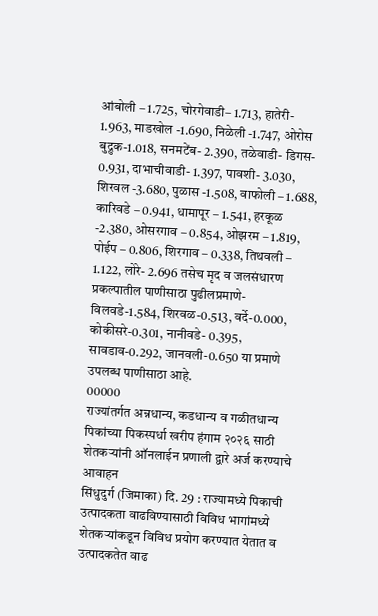आंबोली – 1.725, चोरगेवाडी– 1.713, हातेरी- 1.963, माडखोल -1.690, निळेली -1.747, ओरोस बुद्रुक-1.018, सनमटेंब- 2.390, तळेवाडी- डिगस- 0.931, दाभाचीवाडी- 1.397, पावशी- 3.030, शिरवल -3.680, पुळास -1.508, वाफोली – 1.688, कारिवडे – 0.941, धामापूर – 1.541, हरकूळ -2.380, ओसरगाव – 0.854, ओझरम – 1.819, पोईप – 0.806, शिरगाव – 0.338, तिथवली – 1.122, लोरे- 2.696 तसेच मृद व जलसंधारण प्रकल्पातील पाणीसाठा पुढीलप्रमाणे- विलवडे-1.584, शिरवळ-0.513, वर्दे-0.000, कोकीसरे-0.301, नानीवडे- 0.395, सावडाव-0.292, जानवली-0.650 या प्रमाणे उपलब्ध पाणीसाठा आहे.
00000
राज्यांतर्गत अन्नधान्य, कडधान्य व गळीतधान्य पिकांच्या पिकस्पर्धा खरीप हंगाम २०२६ साठी शेतकऱ्यांनी ऑनलाईन प्रणाली द्वारे अर्ज करण्याचे आवाहन
सिंधुदुर्ग (जिमाका) दि. 29 : राज्यामध्ये पिकाची उत्पादकता वाढविण्यासाठी विविध भागांमध्ये शेतकऱ्यांकडून विविध प्रयोग करण्यात येतात व उत्पादकतेत वाढ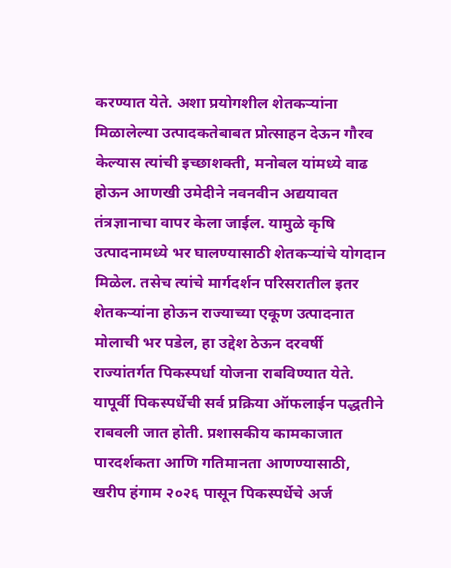करण्यात येते. अशा प्रयोगशील शेतकऱ्यांना मिळालेल्या उत्पादकतेबाबत प्रोत्साहन देऊन गौरव केल्यास त्यांची इच्छाशक्ती, मनोबल यांमध्ये वाढ होऊन आणखी उमेदीने नवनवीन अद्ययावत तंत्रज्ञानाचा वापर केला जाईल. यामुळे कृषि उत्पादनामध्ये भर घालण्यासाठी शेतकऱ्यांचे योगदान मिळेल. तसेच त्यांचे मार्गदर्शन परिसरातील इतर शेतकऱ्यांना होऊन राज्याच्या एकूण उत्पादनात मोलाची भर पडेल, हा उद्देश ठेऊन दरवर्षी राज्यांतर्गत पिकस्पर्धा योजना राबविण्यात येते. यापूर्वी पिकस्पर्धेची सर्व प्रक्रिया ऑफलाईन पद्धतीने राबवली जात होती. प्रशासकीय कामकाजात पारदर्शकता आणि गतिमानता आणण्यासाठी, खरीप हंगाम २०२६ पासून पिकस्पर्धेचे अर्ज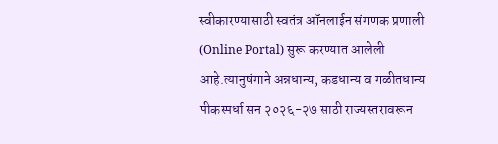स्वीकारण्यासाठी स्वतंत्र ऑनलाईन संगणक प्रणाली (Online Portal) सुरू करण्यात आलेली आहे.त्यानुषंगाने अन्नधान्य, कडधान्य व गळीतधान्य पीकस्पर्धा सन २०२६-२७ साठी राज्यस्तरावरून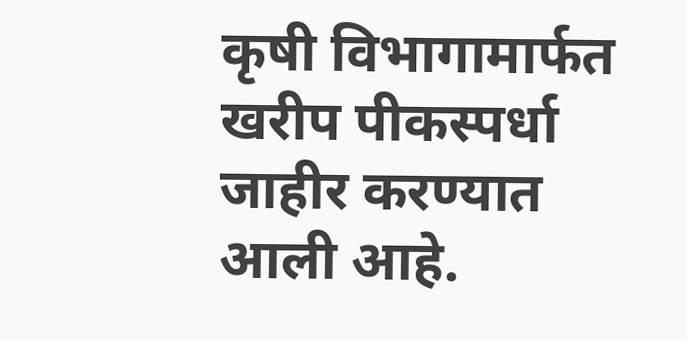कृषी विभागामार्फत खरीप पीकस्पर्धा जाहीर करण्यात आली आहे.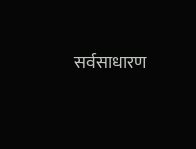सर्वसाधारण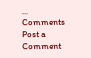...
Comments
Post a Comment